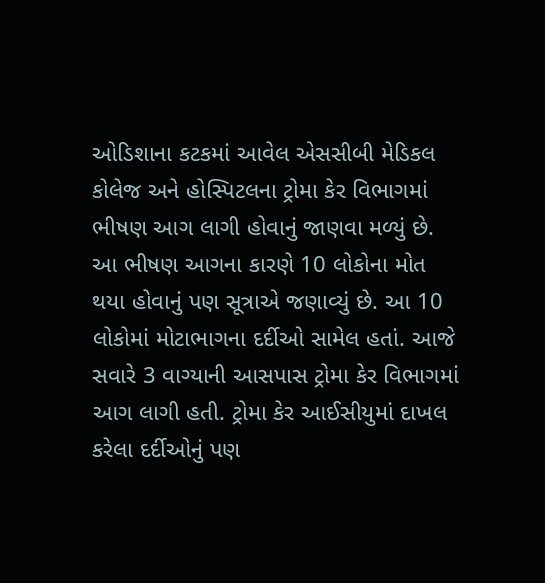ઓડિશાના કટકમાં આવેલ એસસીબી મેડિકલ કોલેજ અને હોસ્પિટલના ટ્રોમા કેર વિભાગમાં ભીષણ આગ લાગી હોવાનું જાણવા મળ્યું છે. આ ભીષણ આગના કારણે 10 લોકોના મોત થયા હોવાનું પણ સૂત્રાએ જણાવ્યું છે. આ 10 લોકોમાં મોટાભાગના દર્દીઓ સામેલ હતાં. આજે સવારે 3 વાગ્યાની આસપાસ ટ્રોમા કેર વિભાગમાં આગ લાગી હતી. ટ્રોમા કેર આઈસીયુમાં દાખલ કરેલા દર્દીઓનું પણ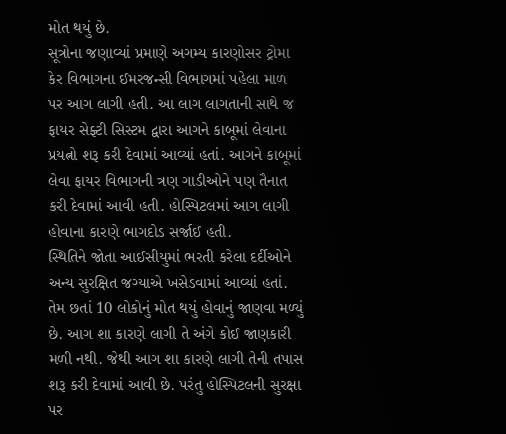મોત થયું છે.
સૂત્રોના જણાવ્યાં પ્રમાણે અગમ્ય કારણોસર ટ્રોમા કેર વિભાગના ઈમરજન્સી વિભાગમાં પહેલા માળ પર આગ લાગી હતી. આ લાગ લાગતાની સાથે જ ફાયર સેફ્ટી સિસ્ટમ દ્વારા આગને કાબૂમાં લેવાના પ્રયત્નો શરૂ કરી દેવામાં આવ્યાં હતાં. આગને કાબૂમાં લેવા ફાયર વિભાગની ત્રણ ગાડીઓને પણ તૈનાત કરી દેવામાં આવી હતી. હોસ્પિટલમાં આગ લાગી હોવાના કારણે ભાગદોડ સર્જાઈ હતી.
સ્થિતિને જોતા આઈસીયુમાં ભરતી કરેલા દર્દીઓને અન્ય સુરક્ષિત જગ્યાએ ખસેડવામાં આવ્યાં હતાં. તેમ છતાં 10 લોકોનું મોત થયું હોવાનું જાણવા મળ્યું છે. આગ શા કારણે લાગી તે અંગે કોઈ જાણકારી મળી નથી. જેથી આગ શા કારણે લાગી તેની તપાસ શરૂ કરી દેવામાં આવી છે. પરંતુ હોસ્પિટલની સુરક્ષા પર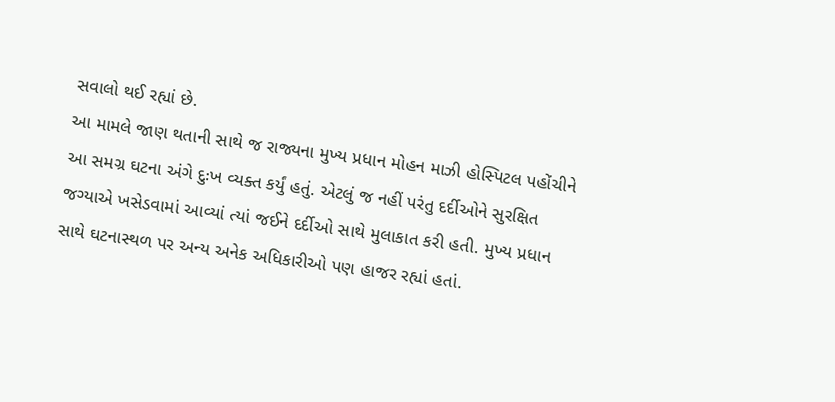સવાલો થઈ રહ્યાં છે.
આ મામલે જાણ થતાની સાથે જ રાજ્યના મુખ્ય પ્રધાન મોહન માઝી હોસ્પિટલ પહોંચીને આ સમગ્ર ઘટના અંગે દુઃખ વ્યક્ત કર્યું હતું. એટલું જ નહીં પરંતુ દર્દીઓને સુરક્ષિત જગ્યાએ ખસેડવામાં આવ્યાં ત્યાં જઈને દર્દીઓ સાથે મુલાકાત કરી હતી. મુખ્ય પ્રધાન સાથે ઘટનાસ્થળ પર અન્ય અનેક અધિકારીઓ પણ હાજર રહ્યાં હતાં.